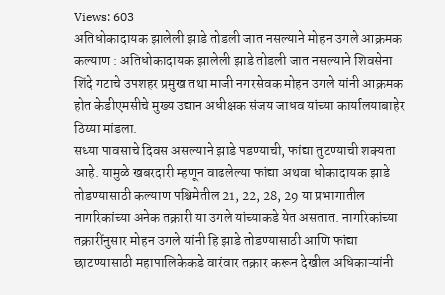Views: 603
अतिधोकादायक झालेली झाडे तोडली जात नसल्याने मोहन उगले आक्रमक
कल्याण : अतिधोकादायक झालेली झाडे तोडली जात नसल्याने शिवसेना शिंदे गटाचे उपशहर प्रमुख तथा माजी नगरसेवक मोहन उगले यांनी आक्रमक होत केडीएमसीचे मुख्य उद्यान अधीक्षक संजय जाधव यांच्या कार्यालयाबाहेर ठिय्या मांडला.
सध्या पावसाचे दिवस असल्याने झाडे पडण्याची, फांद्या तुटण्याची शक्यता आहे. यामुळे खबरदारी म्हणून वाढलेल्या फांद्या अथवा धोकादायक झाडे तोडण्यासाठी कल्याण पश्चिमेतील 21, 22, 28, 29 या प्रभागातील नागरिकांच्या अनेक तक्रारी या उगले यांच्याकडे येत असतात. नागरिकांच्या तक्रारींनुसार मोहन उगले यांनी हि झाडे तोडण्यासाठी आणि फांद्या छाटण्यासाठी महापालिकेकडे वारंवार तक्रार करून देखील अधिकाऱ्यांनी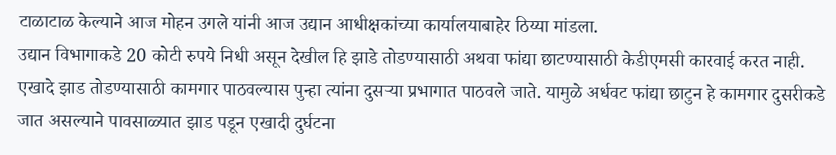टाळाटाळ केल्याने आज मोहन उगले यांनी आज उद्यान आधीक्षकांच्या कार्यालयाबाहेर ठिय्या मांडला.
उद्यान विभागाकडे 20 कोटी रुपये निधी असून देखील हि झाडे तोडण्यासाठी अथवा फांद्या छाटण्यासाठी केडीएमसी कारवाई करत नाही. एखादे झाड तोडण्यासाठी कामगार पाठवल्यास पुन्हा त्यांना दुसऱ्या प्रभागात पाठवले जाते. यामुळे अर्धवट फांद्या छाटुन हे कामगार दुसरीकडे जात असल्याने पावसाळ्यात झाड पडून एखादी दुर्घटना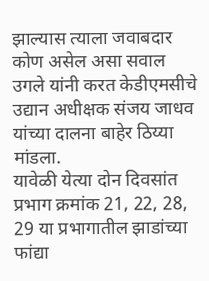झाल्यास त्याला जवाबदार कोण असेल असा सवाल उगले यांनी करत केडीएमसीचे उद्यान अधीक्षक संजय जाधव यांच्या दालना बाहेर ठिय्या मांडला.
यावेळी येत्या दोन दिवसांत प्रभाग क्रमांक 21, 22, 28, 29 या प्रभागातील झाडांच्या फांद्या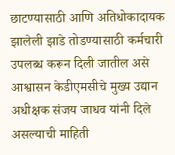छाटण्यासाठी आणि अतिधोकादायक झालेली झाडे तोडण्यासाठी कर्मचारी उपलब्ध करून दिली जातील असे आश्वासन केडीएमसीचे मुख्य उद्यान अधीक्षक संजय जाधव यांनी दिले असल्याची माहिती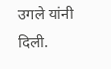उगले यांनी दिली.